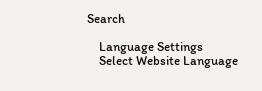Search

    Language Settings
    Select Website Language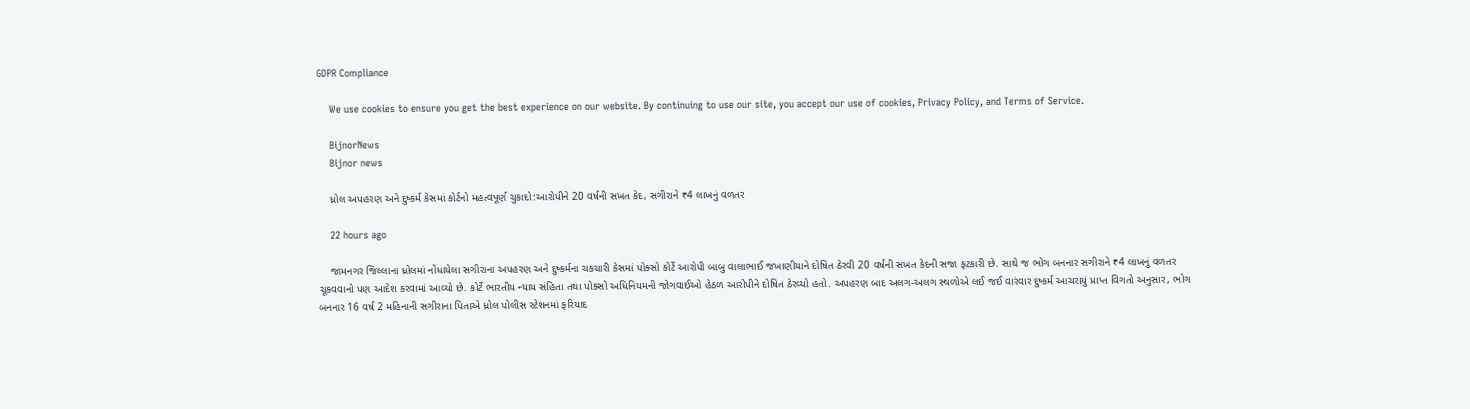GDPR Compliance

    We use cookies to ensure you get the best experience on our website. By continuing to use our site, you accept our use of cookies, Privacy Policy, and Terms of Service.

    BijnorNews
    Bijnor news

    ધ્રોલ અપહરણ અને દુષ્કર્મ કેસમાં કોર્ટનો મહત્વપૂર્ણ ચુકાદો:આરોપીને 20 વર્ષની સખત કેદ, સગીરાને ₹4 લાખનું વળતર

    22 hours ago

    જામનગર જિલ્લાના ધ્રોલમાં નોંધાયેલા સગીરાના અપહરણ અને દુષ્કર્મના ચકચારી કેસમાં પોક્સો કોર્ટે આરોપી બાબુ વાલાભાઈ જખાણીયાને દોષિત ઠેરવી 20 વર્ષની સખત કેદની સજા ફટકારી છે. સાથે જ ભોગ બનનાર સગીરાને ₹4 લાખનું વળતર ચૂકવવાનો પણ આદેશ કરવામાં આવ્યો છે. કોર્ટે ભારતીય ન્યાય સંહિતા તથા પોક્સો અધિનિયમની જોગવાઈઓ હેઠળ આરોપીને દોષિત ઠેરવ્યો હતો. અપહરણ બાદ અલગ-અલગ સ્થળોએ લઈ જઈ વારંવાર દુષ્કર્મ આચરાયું પ્રાપ્ત વિગતો અનુસાર, ભોગ બનનાર 16 વર્ષ 2 મહિનાની સગીરાના પિતાએ ધ્રોલ પોલીસ સ્ટેશનમાં ફરિયાદ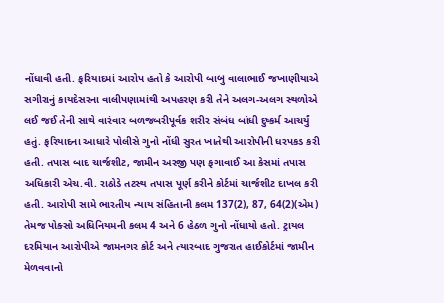નોંધાવી હતી. ફરિયાદમાં આરોપ હતો કે આરોપી બાબુ વાલાભાઈ જખાણીયાએ સગીરાનું કાયદેસરના વાલીપણામાંથી અપહરણ કરી તેને અલગ-અલગ સ્થળોએ લઈ જઈ તેની સાથે વારંવાર બળજબરીપૂર્વક શરીર સંબંધ બાંધી દુષ્કર્મ આચર્યું હતું. ફરિયાદના આધારે પોલીસે ગુનો નોંધી સુરત ખાતેથી આરોપીની ધરપકડ કરી હતી. તપાસ બાદ ચાર્જશીટ, જામીન અરજી પણ ફગાવાઈ આ કેસમાં તપાસ અધિકારી એચ.વી. રાઠોડે તટસ્થ તપાસ પૂર્ણ કરીને કોર્ટમાં ચાર્જશીટ દાખલ કરી હતી. આરોપી સામે ભારતીય ન્યાય સંહિતાની કલમ 137(2), 87, 64(2)(એમ) તેમજ પોક્સો અધિનિયમની કલમ 4 અને 6 હેઠળ ગુનો નોંધાયો હતો. ટ્રાયલ દરમિયાન આરોપીએ જામનગર કોર્ટ અને ત્યારબાદ ગુજરાત હાઈકોર્ટમાં જામીન મેળવવાનો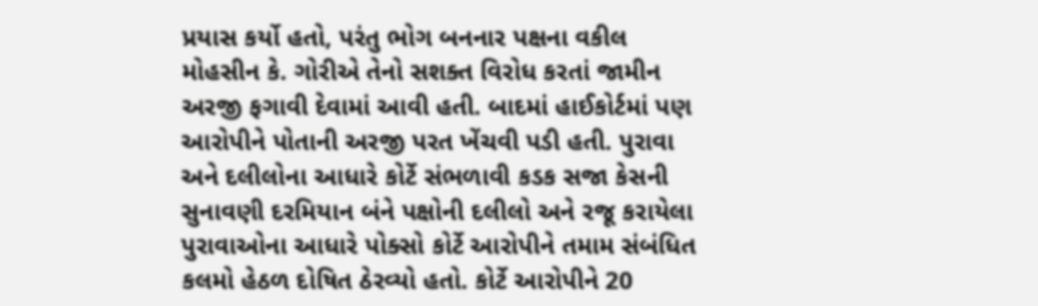પ્રયાસ કર્યો હતો, પરંતુ ભોગ બનનાર પક્ષના વકીલ મોહસીન કે. ગોરીએ તેનો સશક્ત વિરોધ કરતાં જામીન અરજી ફગાવી દેવામાં આવી હતી. બાદમાં હાઈકોર્ટમાં પણ આરોપીને પોતાની અરજી પરત ખેંચવી પડી હતી. પુરાવા અને દલીલોના આધારે કોર્ટે સંભળાવી કડક સજા કેસની સુનાવણી દરમિયાન બંને પક્ષોની દલીલો અને રજૂ કરાયેલા પુરાવાઓના આધારે પોક્સો કોર્ટે આરોપીને તમામ સંબંધિત કલમો હેઠળ દોષિત ઠેરવ્યો હતો. કોર્ટે આરોપીને 20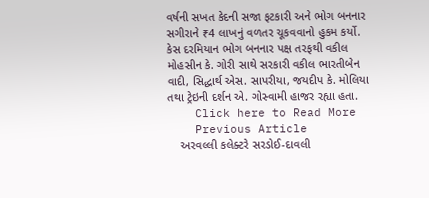વર્ષની સખત કેદની સજા ફટકારી અને ભોગ બનનાર સગીરાને ₹4 લાખનું વળતર ચૂકવવાનો હુકમ કર્યો. કેસ દરમિયાન ભોગ બનનાર પક્ષ તરફથી વકીલ મોહસીન કે. ગોરી સાથે સરકારી વકીલ ભારતીબેન વાદી, સિદ્ધાર્થ એસ. સાપરીયા, જયદીપ કે. મોલિયા તથા ટ્રેઇની દર્શન એ. ગોસ્વામી હાજર રહ્યા હતા.
    Click here to Read More
    Previous Article
    અરવલ્લી કલેક્ટરે સરડોઈ-દાવલી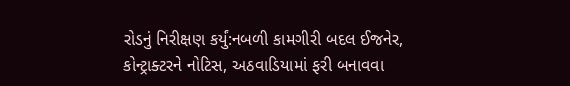રોડનું નિરીક્ષણ કર્યું:નબળી કામગીરી બદલ ઈજનેર, કોન્ટ્રાક્ટરને નોટિસ, અઠવાડિયામાં ફરી બનાવવા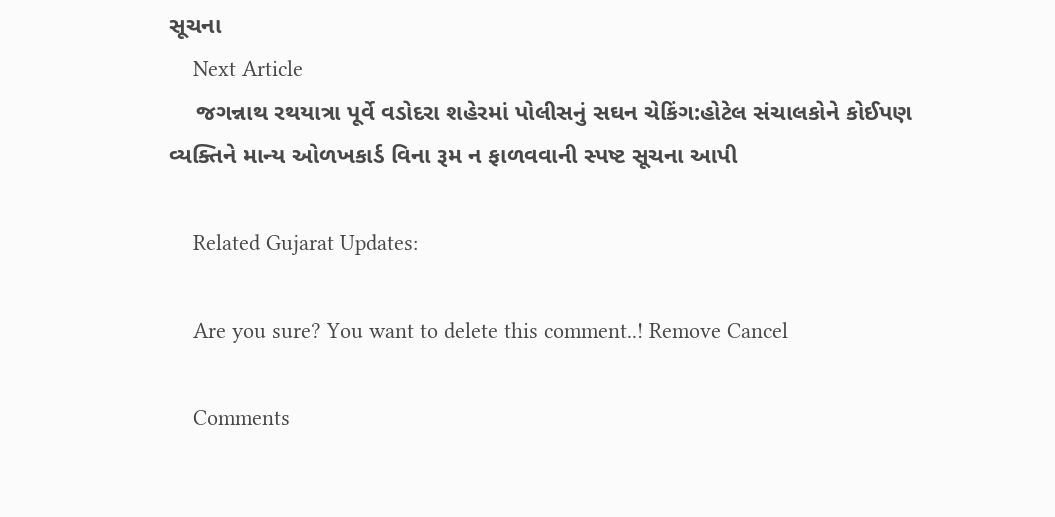સૂચના
    Next Article
    જગન્નાથ રથયાત્રા પૂર્વે વડોદરા શહેરમાં પોલીસનું સઘન ચેકિંગ:હોટેલ સંચાલકોને કોઈપણ વ્યક્તિને માન્ય ઓળખકાર્ડ વિના રૂમ ન ફાળવવાની સ્પષ્ટ સૂચના આપી

    Related Gujarat Updates:

    Are you sure? You want to delete this comment..! Remove Cancel

    Comments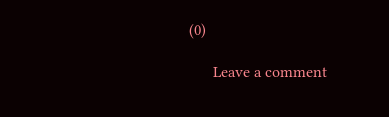(0)

      Leave a comment